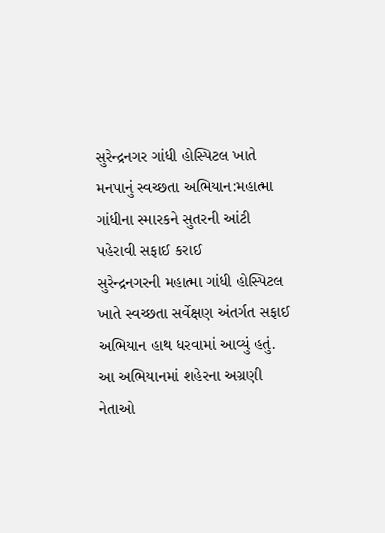સુરેન્દ્રનગર ગાંધી હોસ્પિટલ ખાતે મનપાનું સ્વચ્છતા અભિયાન:મહાત્મા ગાંધીના સ્મારકને સુતરની આંટી પહેરાવી સફાઈ કરાઈ
સુરેન્દ્રનગરની મહાત્મા ગાંધી હોસ્પિટલ ખાતે સ્વચ્છતા સર્વેક્ષણ અંતર્ગત સફાઈ અભિયાન હાથ ધરવામાં આવ્યું હતું. આ અભિયાનમાં શહેરના અગ્રણી નેતાઓ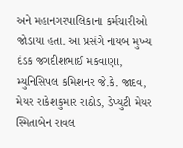અને મહાનગરપાલિકાના કર્મચારીઓ જોડાયા હતા. આ પ્રસંગે નાયબ મુખ્ય દંડક જગદીશભાઈ મકવાણા, મ્યુનિસિપલ કમિશનર જે.કે. જાદવ, મેયર રાકેશકુમાર રાઠોડ, ડેપ્યુટી મેયર સ્મિતાબેન રાવલ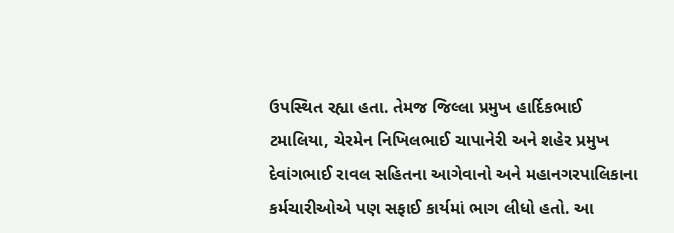ઉપસ્થિત રહ્યા હતા. તેમજ જિલ્લા પ્રમુખ હાર્દિકભાઈ ટમાલિયા, ચેરમેન નિખિલભાઈ ચાપાનેરી અને શહેર પ્રમુખ દેવાંગભાઈ રાવલ સહિતના આગેવાનો અને મહાનગરપાલિકાના કર્મચારીઓએ પણ સફાઈ કાર્યમાં ભાગ લીધો હતો. આ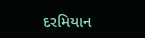દરમિયાન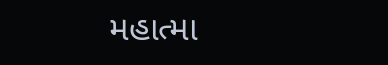મહાત્મા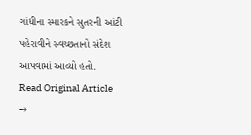ગાંધીના સ્મારકને સુતરની આંટી પહેરાવીને સ્વચ્છતાનો સંદેશ આપવામાં આવ્યો હતો.
Read Original Article →